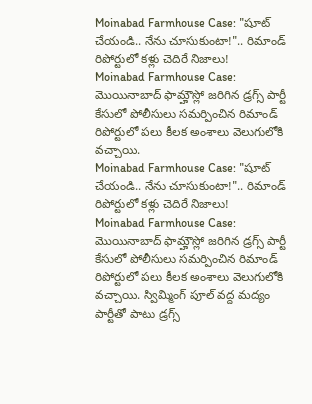Moinabad Farmhouse Case: "షూట్ చేయండి.. నేను చూసుకుంటా!".. రిమాండ్ రిపోర్టులో కళ్లు చెదిరే నిజాలు!
Moinabad Farmhouse Case: మొయినాబాద్ ఫామ్హౌస్లో జరిగిన డ్రగ్స్ పార్టీ కేసులో పోలీసులు సమర్పించిన రిమాండ్ రిపోర్టులో పలు కీలక అంశాలు వెలుగులోకి వచ్చాయి.
Moinabad Farmhouse Case: "షూట్ చేయండి.. నేను చూసుకుంటా!".. రిమాండ్ రిపోర్టులో కళ్లు చెదిరే నిజాలు!
Moinabad Farmhouse Case: మొయినాబాద్ ఫామ్హౌస్లో జరిగిన డ్రగ్స్ పార్టీ కేసులో పోలీసులు సమర్పించిన రిమాండ్ రిపోర్టులో పలు కీలక అంశాలు వెలుగులోకి వచ్చాయి. స్విమ్మింగ్ పూల్ వద్ద మద్యం పార్టీతో పాటు డ్రగ్స్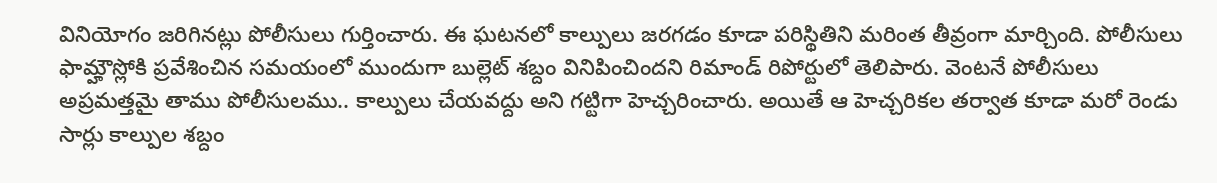వినియోగం జరిగినట్లు పోలీసులు గుర్తించారు. ఈ ఘటనలో కాల్పులు జరగడం కూడా పరిస్థితిని మరింత తీవ్రంగా మార్చింది. పోలీసులు ఫామ్హౌస్లోకి ప్రవేశించిన సమయంలో ముందుగా బుల్లెట్ శబ్దం వినిపించిందని రిమాండ్ రిపోర్టులో తెలిపారు. వెంటనే పోలీసులు అప్రమత్తమై తాము పోలీసులము.. కాల్పులు చేయవద్దు అని గట్టిగా హెచ్చరించారు. అయితే ఆ హెచ్చరికల తర్వాత కూడా మరో రెండు సార్లు కాల్పుల శబ్దం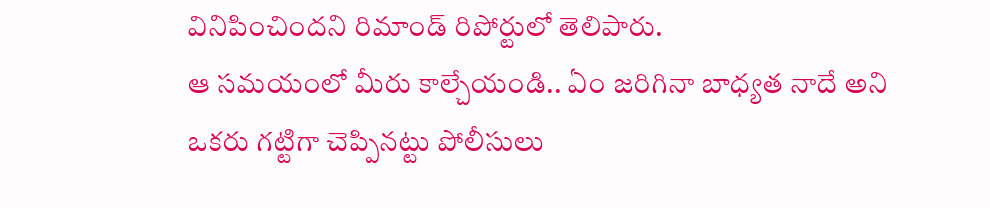వినిపించిందని రిమాండ్ రిపోర్టులో తెలిపారు.
ఆ సమయంలో మీరు కాల్చేయండి.. ఏం జరిగినా బాధ్యత నాదే అని ఒకరు గట్టిగా చెప్పినట్టు పోలీసులు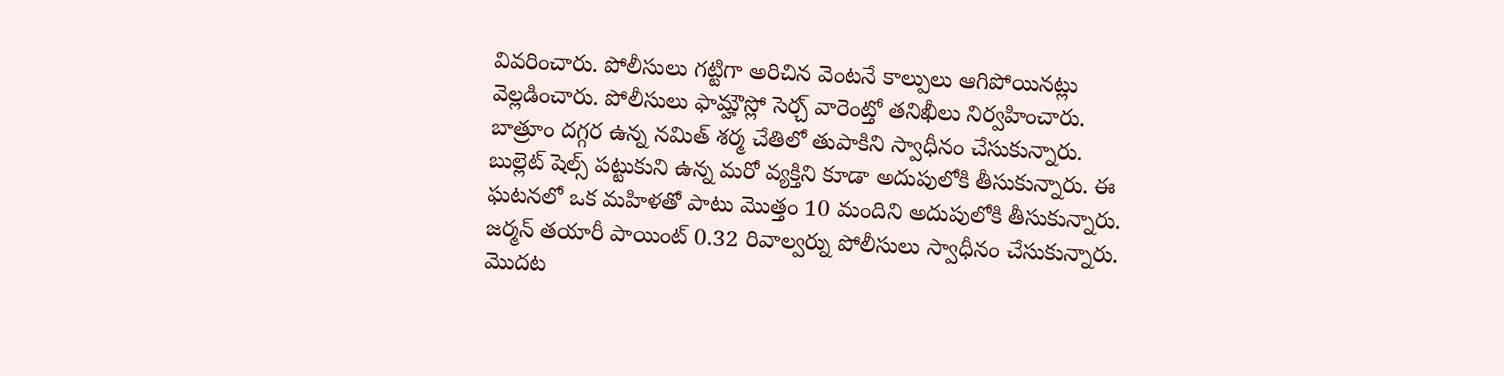వివరించారు. పోలీసులు గట్టిగా అరిచిన వెంటనే కాల్పులు ఆగిపోయినట్లు వెల్లడించారు. పోలీసులు ఫామ్హౌస్లో సెర్చ్ వారెంట్తో తనిఖీలు నిర్వహించారు. బాత్రూం దగ్గర ఉన్న నమిత్ శర్మ చేతిలో తుపాకిని స్వాధీనం చేసుకున్నారు. బుల్లెట్ షెల్స్ పట్టుకుని ఉన్న మరో వ్యక్తిని కూడా అదుపులోకి తీసుకున్నారు. ఈ ఘటనలో ఒక మహిళతో పాటు మొత్తం 10 మందిని అదుపులోకి తీసుకున్నారు. జర్మన్ తయారీ పాయింట్ 0.32 రివాల్వర్ను పోలీసులు స్వాధీనం చేసుకున్నారు. మొదట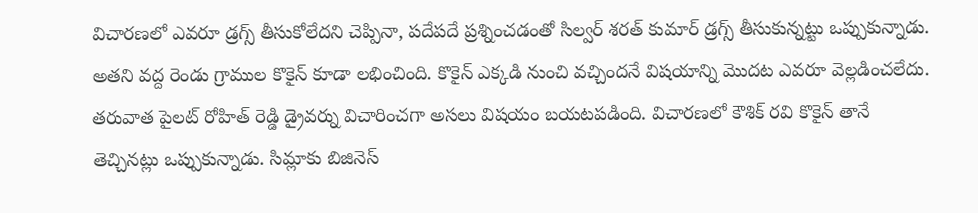విచారణలో ఎవరూ డ్రగ్స్ తీసుకోలేదని చెప్పినా, పదేపదే ప్రశ్నించడంతో సిల్వర్ శరత్ కుమార్ డ్రగ్స్ తీసుకున్నట్టు ఒప్పుకున్నాడు. అతని వద్ద రెండు గ్రాముల కొకైన్ కూడా లభించింది. కొకైన్ ఎక్కడి నుంచి వచ్చిందనే విషయాన్ని మొదట ఎవరూ వెల్లడించలేదు. తరువాత పైలట్ రోహిత్ రెడ్డి డ్రైవర్ను విచారించగా అసలు విషయం బయటపడింది. విచారణలో కౌశిక్ రవి కొకైన్ తానే తెచ్చినట్లు ఒప్పుకున్నాడు. సిమ్లాకు బిజినెస్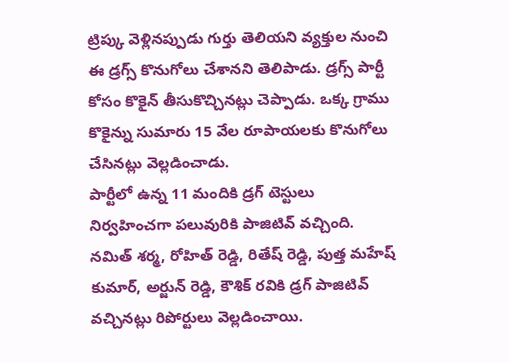ట్రిప్కు వెళ్లినప్పుడు గుర్తు తెలియని వ్యక్తుల నుంచి ఈ డ్రగ్స్ కొనుగోలు చేశానని తెలిపాడు. డ్రగ్స్ పార్టీ కోసం కొకైన్ తీసుకొచ్చినట్లు చెప్పాడు. ఒక్క గ్రాము కొకైన్ను సుమారు 15 వేల రూపాయలకు కొనుగోలు చేసినట్లు వెల్లడించాడు.
పార్టీలో ఉన్న 11 మందికి డ్రగ్ టెస్టులు నిర్వహించగా పలువురికి పాజిటివ్ వచ్చింది. నమిత్ శర్మ, రోహిత్ రెడ్డి, రితేష్ రెడ్డి, పుత్త మహేష్ కుమార్, అర్జున్ రెడ్డి, కౌశిక్ రవికి డ్రగ్ పాజిటివ్ వచ్చినట్లు రిపోర్టులు వెల్లడించాయి.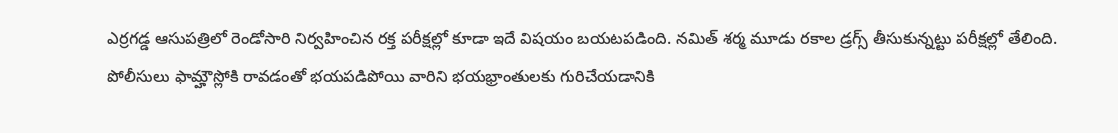ఎర్రగడ్డ ఆసుపత్రిలో రెండోసారి నిర్వహించిన రక్త పరీక్షల్లో కూడా ఇదే విషయం బయటపడింది. నమిత్ శర్మ మూడు రకాల డ్రగ్స్ తీసుకున్నట్టు పరీక్షల్లో తేలింది. పోలీసులు ఫామ్హౌస్లోకి రావడంతో భయపడిపోయి వారిని భయభ్రాంతులకు గురిచేయడానికి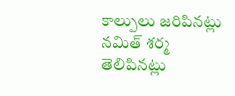కాల్పులు జరిపినట్లు నమిత్ శర్మ తెలిపినట్లు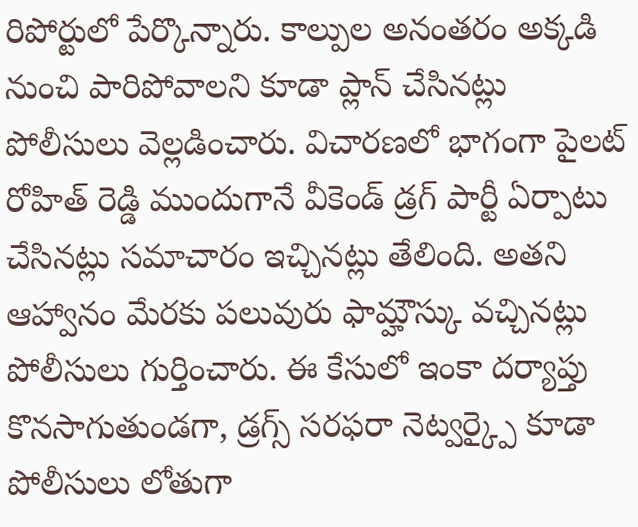రిపోర్టులో పేర్కొన్నారు. కాల్పుల అనంతరం అక్కడి నుంచి పారిపోవాలని కూడా ప్లాన్ చేసినట్లు పోలీసులు వెల్లడించారు. విచారణలో భాగంగా పైలట్ రోహిత్ రెడ్డి ముందుగానే వీకెండ్ డ్రగ్ పార్టీ ఏర్పాటు చేసినట్లు సమాచారం ఇచ్చినట్లు తేలింది. అతని ఆహ్వానం మేరకు పలువురు ఫామ్హౌస్కు వచ్చినట్లు పోలీసులు గుర్తించారు. ఈ కేసులో ఇంకా దర్యాప్తు కొనసాగుతుండగా, డ్రగ్స్ సరఫరా నెట్వర్క్పై కూడా పోలీసులు లోతుగా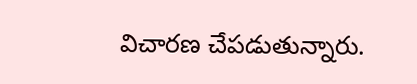విచారణ చేపడుతున్నారు.